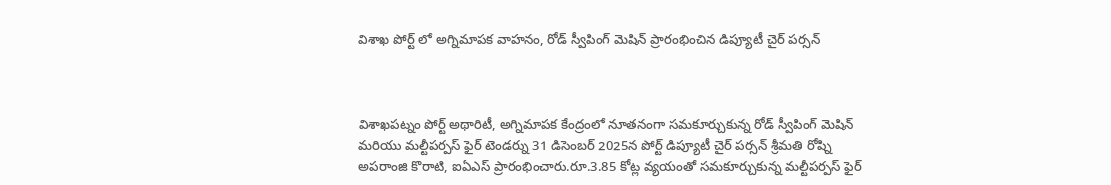విశాఖ పోర్ట్ లో అగ్నిమాపక వాహనం, రోడ్ స్వీపింగ్ మెషిన్ ప్రారంభించిన డిప్యూటీ చైర్ పర్సన్



విశాఖపట్నం పోర్ట్ అథారిటీ, అగ్నిమాపక కేంద్రంలో నూతనంగా సమకూర్చుకున్న రోడ్ స్వీపింగ్ మెషిన్ మరియు మల్టీపర్పస్ ఫైర్ టెండర్ను 31 డిసెంబర్ 2025న పోర్ట్ డిప్యూటీ చైర్ పర్సన్ శ్రీమతి రోష్ని అపరాంజి కొరాటి, ఐఏఎస్ ప్రారంభించారు.రూ.3.85 కోట్ల వ్యయంతో సమకూర్చుకున్న మల్టీపర్పస్ ఫైర్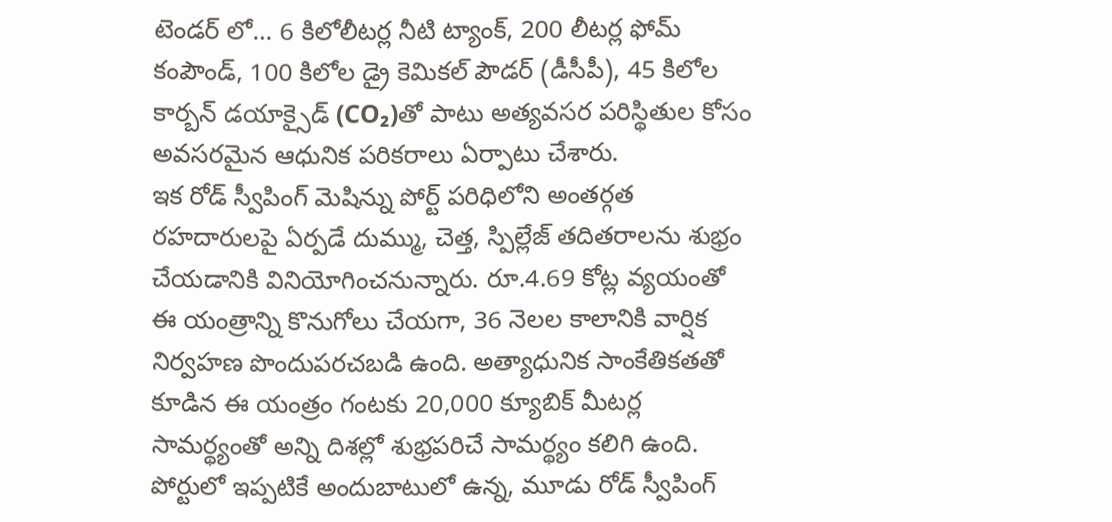టెండర్ లో… 6 కిలోలీటర్ల నీటి ట్యాంక్, 200 లీటర్ల ఫోమ్ కంపౌండ్, 100 కిలోల డ్రై కెమికల్ పౌడర్ (డీసీపీ), 45 కిలోల కార్బన్ డయాక్సైడ్ (CO₂)తో పాటు అత్యవసర పరిస్థితుల కోసం అవసరమైన ఆధునిక పరికరాలు ఏర్పాటు చేశారు.
ఇక రోడ్ స్వీపింగ్ మెషిన్ను పోర్ట్ పరిధిలోని అంతర్గత రహదారులపై ఏర్పడే దుమ్ము, చెత్త, స్పిల్లేజ్ తదితరాలను శుభ్రం చేయడానికి వినియోగించనున్నారు. రూ.4.69 కోట్ల వ్యయంతో ఈ యంత్రాన్ని కొనుగోలు చేయగా, 36 నెలల కాలానికి వార్షిక నిర్వహణ పొందుపరచబడి ఉంది. అత్యాధునిక సాంకేతికతతో కూడిన ఈ యంత్రం గంటకు 20,000 క్యూబిక్ మీటర్ల సామర్థ్యంతో అన్ని దిశల్లో శుభ్రపరిచే సామర్థ్యం కలిగి ఉంది. పోర్టులో ఇప్పటికే అందుబాటులో ఉన్న, మూడు రోడ్ స్వీపింగ్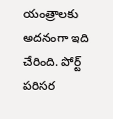యంత్రాలకు అదనంగా ఇది చేరింది. పోర్ట్ పరిసర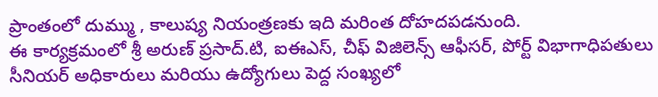ప్రాంతంలో దుమ్ము , కాలుష్య నియంత్రణకు ఇది మరింత దోహదపడనుంది.
ఈ కార్యక్రమంలో శ్రీ అరుణ్ ప్రసాద్.టి, ఐఈఎస్, చీఫ్ విజిలెన్స్ ఆఫీసర్, పోర్ట్ విభాగాధిపతులు సీనియర్ అధికారులు మరియు ఉద్యోగులు పెద్ద సంఖ్యలో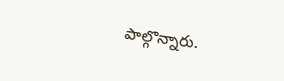పాల్గొన్నారు.